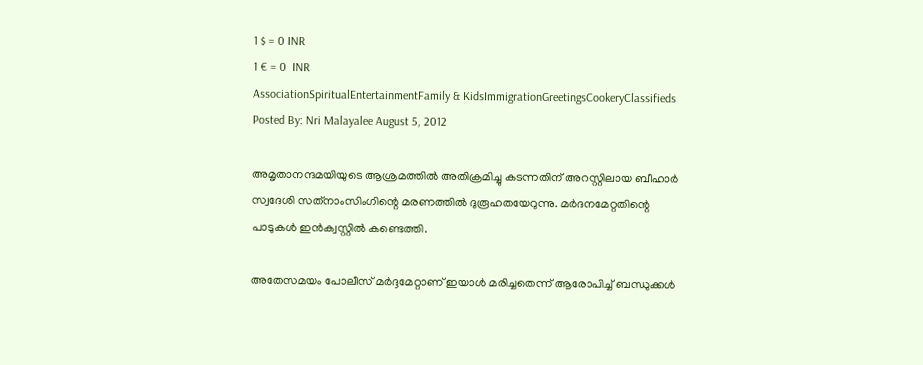1 $ = 0 INR
1 € = 0  INR
AssociationSpiritualEntertainmentFamily & KidsImmigrationGreetingsCookeryClassifieds
Posted By: Nri Malayalee August 5, 2012

അമൃതാനന്ദമയിയുടെ ആശ്രമത്തില്‍ അതിക്രമിച്ചു കടന്നതിന് അറസ്റ്റിലായ ബീഹാര്‍ സ്വദേശി സത്‌നാംസിംഗിന്റെ മരണത്തില്‍ ദുരൂഹതയേറുന്നു. മര്‍ദനമേറ്റതിന്റെ പാടുകള്‍ ഇന്‍ക്വസ്റ്റില്‍ കണ്ടെത്തി.

അതേസമയം പോലീസ് മര്‍ദ്ദമേറ്റാണ് ഇയാള്‍ മരിച്ചതെന്ന് ആരോപിച്ച് ബന്ധുക്കള്‍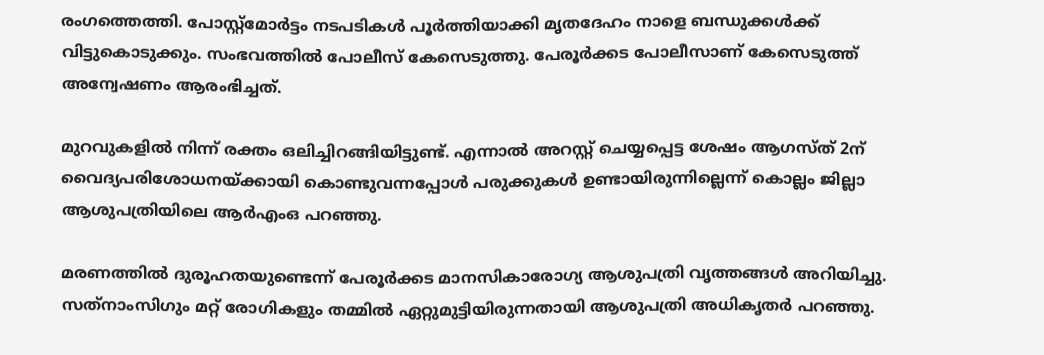രംഗത്തെത്തി. പോസ്റ്റ്‌മോര്‍ട്ടം നടപടികള്‍ പൂര്‍ത്തിയാക്കി മൃതദേഹം നാളെ ബന്ധുക്കള്‍ക്ക് വിട്ടുകൊടുക്കും. സംഭവത്തില്‍ പോലീസ് കേസെടുത്തു. പേരൂര്‍ക്കട പോലീസാണ് കേസെടുത്ത് അന്വേഷണം ആരംഭിച്ചത്.

മുറവുകളില്‍ നിന്ന് രക്തം ഒലിച്ചിറങ്ങിയിട്ടുണ്ട്. എന്നാല്‍ അറസ്റ്റ് ചെയ്യപ്പെട്ട ശേഷം ആഗസ്ത് 2ന് വൈദ്യപരിശോധനയ്ക്കായി കൊണ്ടുവന്നപ്പോള്‍ പരുക്കുകള്‍ ഉണ്ടായിരുന്നില്ലെന്ന് കൊല്ലം ജില്ലാ ആശുപത്രിയിലെ ആര്‍എംഒ പറഞ്ഞു.

മരണത്തില്‍ ദുരൂഹതയുണ്ടെന്ന് പേരൂര്‍ക്കട മാനസികാരോഗ്യ ആശുപത്രി വൃത്തങ്ങള്‍ അറിയിച്ചു. സത്‌നാംസിഗും മറ്റ് രോഗികളും തമ്മില്‍ ഏറ്റുമുട്ടിയിരുന്നതായി ആശുപത്രി അധികൃതര്‍ പറഞ്ഞു.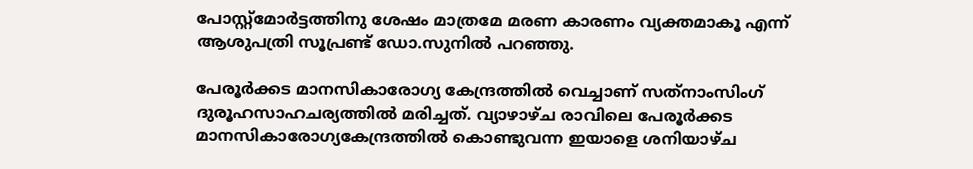പോസ്റ്റ്‌മോര്‍ട്ടത്തിനു ശേഷം മാത്രമേ മരണ കാരണം വ്യക്തമാകൂ എന്ന് ആശുപത്രി സൂപ്രണ്ട് ഡോ.സുനില്‍ പറഞ്ഞു.

പേരൂര്‍ക്കട മാനസികാരോഗ്യ കേന്ദ്രത്തില്‍ വെച്ചാണ് സത്‌നാംസിംഗ് ദുരൂഹസാഹചര്യത്തില്‍ മരിച്ചത്. വ്യാഴാഴ്ച രാവിലെ പേരൂര്‍ക്കട മാനസികാരോഗ്യകേന്ദ്രത്തില്‍ കൊണ്ടുവന്ന ഇയാളെ ശനിയാഴ്ച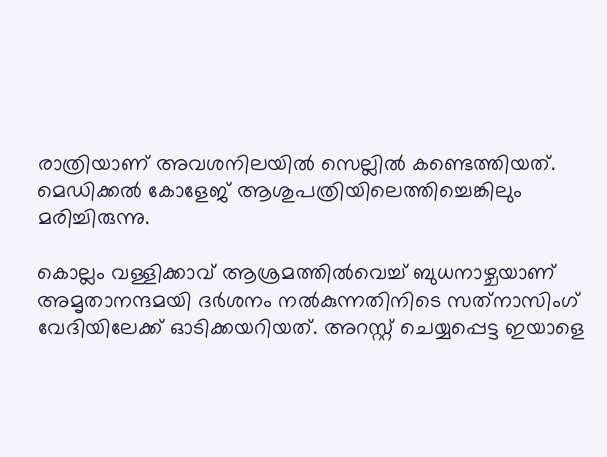രാത്രിയാണ് അവശനിലയില്‍ സെല്ലില്‍ കണ്ടെത്തിയത്. മെഡിക്കല്‍ കോളേജ് ആശുപത്രിയിലെത്തിച്ചെങ്കിലും മരിച്ചിരുന്നു.

കൊല്ലം വള്ളിക്കാവ് ആശ്രമത്തില്‍വെച്ച് ബുധനാഴ്ചയാണ് അമൃതാനന്ദമയി ദര്‍ശനം നല്‍കുന്നതിനിടെ സത്‌നാസിംഗ് വേദിയിലേക്ക് ഓടിക്കയറിയത്. അറസ്റ്റ് ചെയ്യപ്പെട്ട ഇയാളെ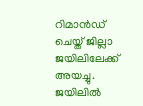റിമാന്‍ഡ് ചെയ്ത് ജില്ലാ ജയിലിലേക്ക് അയച്ചു. ജയിലില്‍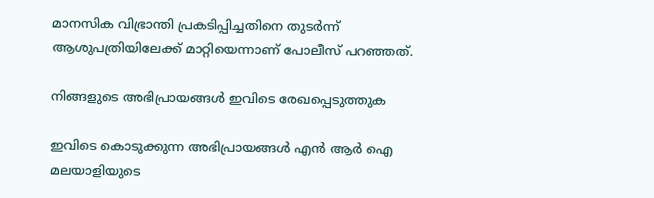മാനസിക വിഭ്രാന്തി പ്രകടിപ്പിച്ചതിനെ തുടര്‍ന്ന് ആശുപത്രിയിലേക്ക് മാറ്റിയെന്നാണ് പോലീസ് പറഞ്ഞത്.

നിങ്ങളുടെ അഭിപ്രായങ്ങള്‍ ഇവിടെ രേഖപ്പെടുത്തുക

ഇവിടെ കൊടുക്കുന്ന അഭിപ്രായങ്ങള്‍ എന്‍ ആര്‍ ഐ മലയാളിയുടെ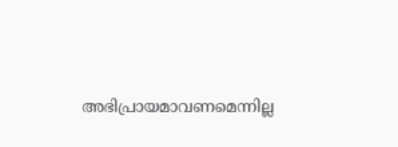അഭിപ്രായമാവണമെന്നില്ല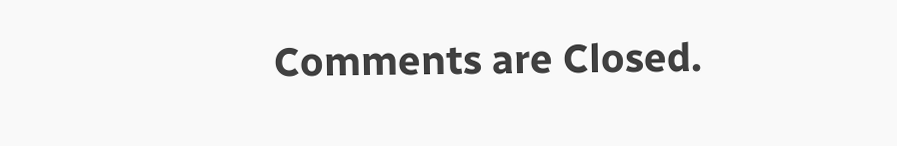Comments are Closed.